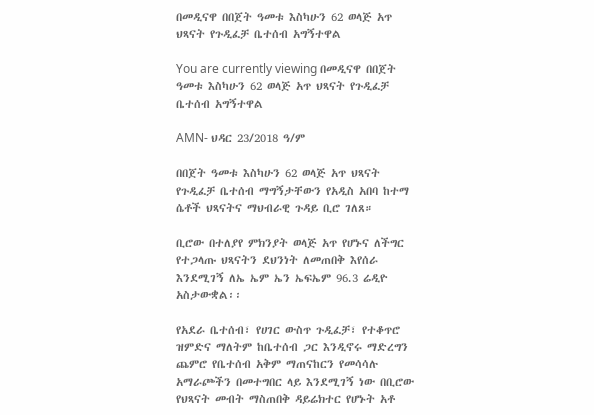በመዲናዋ በበጀት ዓመቱ እስካሁን 62 ወላጅ አጥ ህጻናት የጉዲፈቻ ቤተሰብ አግኝተዋል

You are currently viewing በመዲናዋ በበጀት ዓመቱ እስካሁን 62 ወላጅ አጥ ህጻናት የጉዲፈቻ ቤተሰብ አግኝተዋል

AMN- ህዳር 23/2018 ዓ/ም

በበጀት ዓመቱ እስካሁን 62 ወላጅ አጥ ህጻናት የጉዲፈቻ ቤተሰብ ማግኝታቸውን የአዲስ አበባ ከተማ ሴቶች ህጻናትና ማህብራዊ ጉዳይ ቢሮ ገለጸ።

ቢሮው በተለያየ ምክንያት ወላጅ አጥ የሆኑና ለችግር የተጋላጡ ህጻናትን ደህንነት ለመጠበቅ እየሰራ እንደሚገኝ ለኤ ኤም ኤን ኤፍኤም 96.3 ሬዲዮ አስታውቋል፡፡

የአደራ ቤተሰብ፣ የሀገር ውስጥ ጉዲፈቻ፣ የተቆጥሮ ዝምድና ማለትም ከቤተሰብ ጋር እንዲኖሩ ማድረግን ጨምሮ የቤተሰብ አቅም ማጠናከርን የመሳሳሉ አማራጮችን በመተግበር ላይ እንደሚገኝ ነው በቢሮው የህጻናት መብት ማስጠበቅ ዳይሬክተር የሆኑት አቶ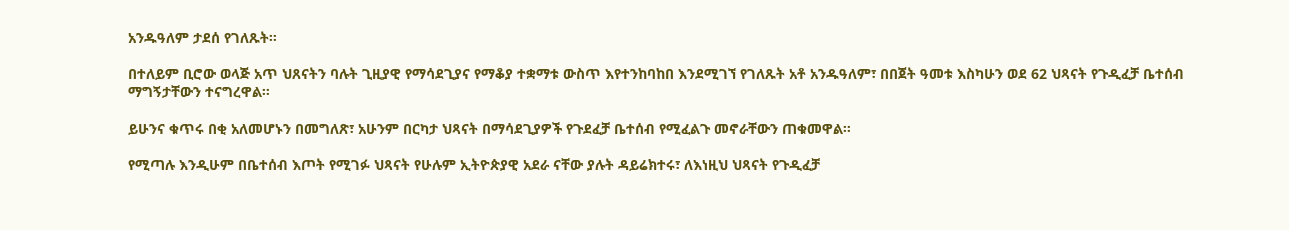አንዱዓለም ታደሰ የገለጹት፡፡

በተለይም ቢሮው ወላጅ አጥ ህጸናትን ባሉት ጊዚያዊ የማሳደጊያና የማቆያ ተቋማቱ ውስጥ እየተንከባከበ እንደሚገኘ የገለጹት አቶ አንዱዓለም፣ በበጀት ዓመቱ እስካሁን ወደ 62 ህጻናት የጉዲፈቻ ቤተሰብ ማግኝታቸውን ተናግረዋል።

ይሁንና ቁጥሩ በቂ አለመሆኑን በመግለጽ፣ አሁንም በርካታ ህጻናት በማሳደጊያዎች የጉደፈቻ ቤተሰብ የሚፈልጉ መኖራቸውን ጠቁመዋል፡፡

የሚጣሉ እንዲሁም በቤተሰብ እጦት የሚገፉ ህጻናት የሁሉም ኢትዮጵያዊ አደራ ናቸው ያሉት ዳይሬክተሩ፣ ለእነዚህ ህጻናት የጉዲፈቻ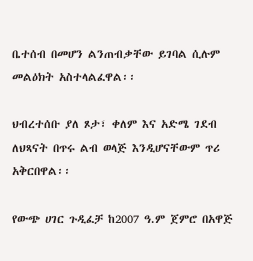ቤተሰብ በመሆን ልንጠብቃቸው ይገባል ሲሉም መልዕክት አስተላልፈዋል፡፡

ህብረተሰቡ ያለ ጾታ፣ ቀለም እና አድሜ ገደብ ለህጻናት በጥሩ ልብ ወላጅ እንዲሆናቸውም ጥሪ አቅርበዋል፡፡

የውጭ ሀገር ጉዲፈቻ ከ2007 ዓ.ም ጀምሮ በአዋጅ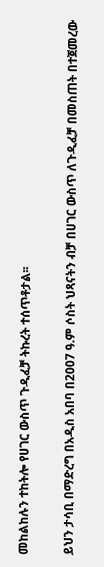መከልከሉን ተከትሎ የሀገር ውስጥ ጉዲፈቻ ትኩረት ተሰጥቶታል፡፡

ይህን ታሳቢ በማድረግ በአዲስ አበባ በ2007 ዓ.ም ሶስት ህጻናትን ብቻ በሀገር ውስጥ ለጉዲፈቻ በመስጠት በተጀመረው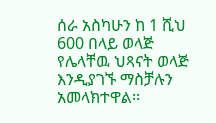ሰራ አስካሁን ከ 1 ሺህ 600 በላይ ወላጅ የሌላቸዉ ህጻናት ወላጅ እንዲያገኙ ማስቻሉን አመላክተዋል፡፡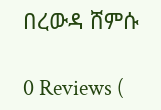በረውዳ ሸምሱ

0 Reviews (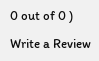0 out of 0 )

Write a Review